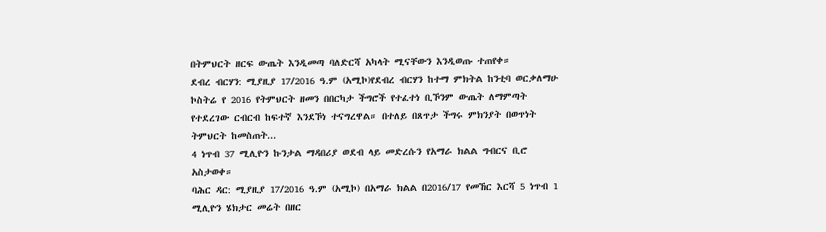በትምህርት ዘርፍ ውጤት እንዲመጣ ባለድርሻ አካላት ሚናቸውን እንዲወጡ ተጠየቀ።
ደብረ ብርሃን: ሚያዚያ 17/2016 ዓ.ም (አሚኮ)የደብረ ብርሃን ከተማ ምክትል ከንቲባ ወርቃለማሁ ኮስትሬ የ 2016 የትምህርት ዘመን በበርካታ ችግሮች የተፈተነ ቢኾንም ውጤት ለማምጣት የተደረገው ርብርብ ከፍተኛ እንደኾነ ተናግረዋል። በተለይ በጸጥታ ችግሩ ምክንያት በወጥነት ትምህርት ከመስጠት...
4 ነጥብ 37 ሚሊዮን ኩንታል ማዳበሪያ ወደብ ላይ መድረሱን የአማራ ክልል ግብርና ቢሮ አስታወቀ።
ባሕር ዳር: ሚያዚያ 17/2016 ዓ.ም (አሚኮ) በአማራ ክልል በ2016/17 የመኸር እርሻ 5 ነጥብ 1 ሚሊዮን ሄክታር መሬት በዘር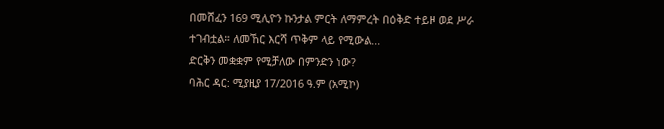በመሸፈን 169 ሚሊዮን ኩንታል ምርት ለማምረት በዕቅድ ተይዞ ወደ ሥራ ተገብቷል። ለመኸር እርሻ ጥቅም ላይ የሚውል...
ድርቅን መቋቋም የሚቻለው በምንድን ነው?
ባሕር ዳር: ሚያዚያ 17/2016 ዓ.ም (አሚኮ)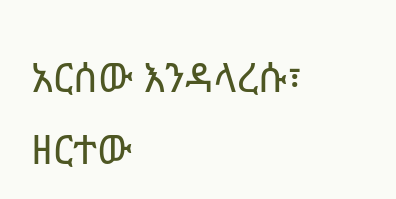አርሰው እንዳላረሱ፣ ዘርተው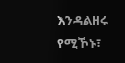እንዳልዘሩ የሚኾኑ፣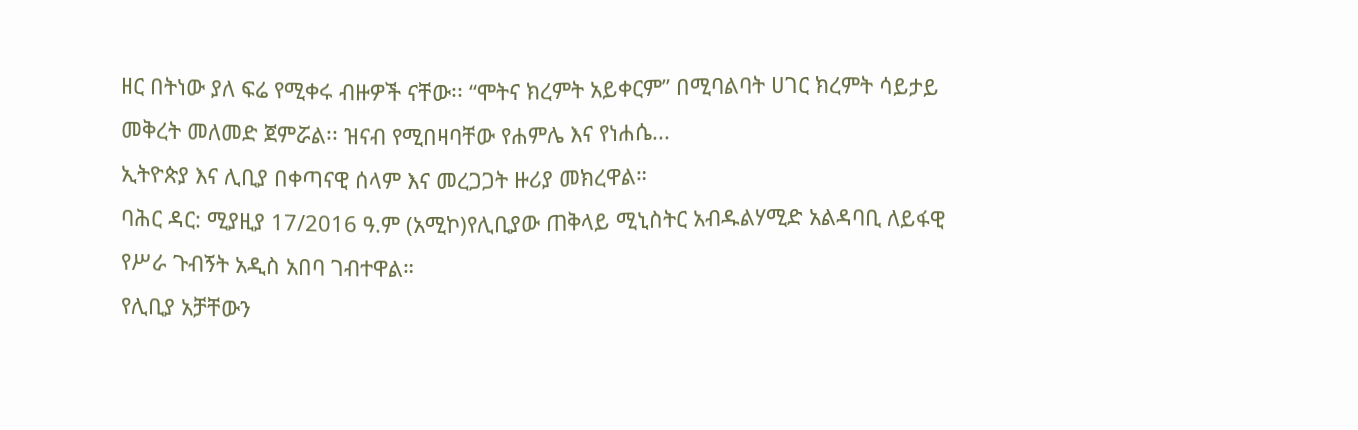ዘር በትነው ያለ ፍሬ የሚቀሩ ብዙዎች ናቸው፡፡ “ሞትና ክረምት አይቀርም” በሚባልባት ሀገር ክረምት ሳይታይ መቅረት መለመድ ጀምሯል፡፡ ዝናብ የሚበዛባቸው የሐምሌ እና የነሐሴ...
ኢትዮጵያ እና ሊቢያ በቀጣናዊ ሰላም እና መረጋጋት ዙሪያ መክረዋል።
ባሕር ዳር: ሚያዚያ 17/2016 ዓ.ም (አሚኮ)የሊቢያው ጠቅላይ ሚኒስትር አብዱልሃሚድ አልዳባቢ ለይፋዊ የሥራ ጉብኝት አዲስ አበባ ገብተዋል።
የሊቢያ አቻቸውን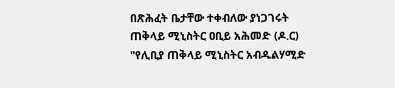በጽሕፈት ቤታቸው ተቀብለው ያነጋገሩት ጠቅላይ ሚኒስትር ዐቢይ አሕመድ (ዶ.ር) "የሊቢያ ጠቅላይ ሚኒስትር አብዱልሃሚድ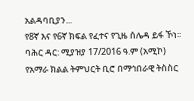አልዳባቢያን...
የ8ኛ እና የ6ኛ ክፍል የፈተና የጊዜ ሰሌዳ ይፋ ኾነ፡፡
ባሕር ዳር: ሚያዝያ 17/2016 ዓ.ም (አሚኮ) የአማራ ክልል ትምህርት ቢሮ በማኅበራዊ ትስስር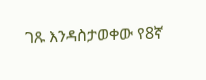ገጹ እንዳስታወቀው የ8ኛ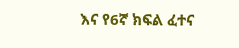እና የ6ኛ ክፍል ፈተና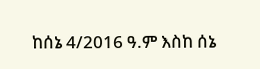ከሰኔ 4/2016 ዓ.ም እስከ ሰኔ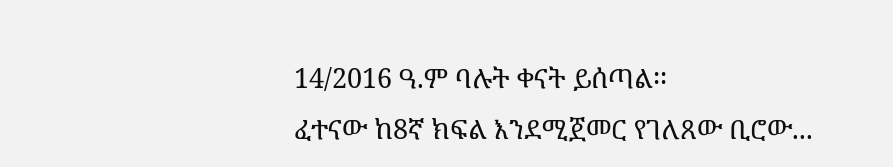14/2016 ዓ.ም ባሉት ቀናት ይሰጣል፡፡
ፈተናው ከ8ኛ ክፍል እንደሚጀመር የገለጸው ቢሮው...